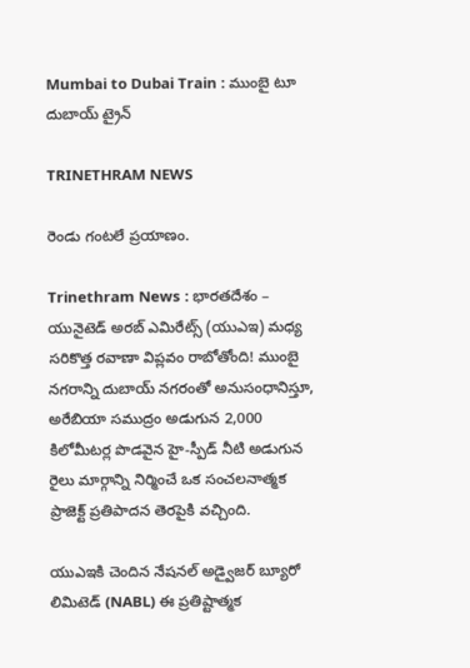Mumbai to Dubai Train : ముంబై టూ దుబాయ్ ట్రైన్

TRINETHRAM NEWS

రెండు గంటలే ప్రయాణం.

Trinethram News : భారతదేశం – యునైటెడ్ అరబ్ ఎమిరేట్స్ (యుఎఇ) మధ్య సరికొత్త రవాణా విప్లవం రాబోతోంది! ముంబై నగరాన్ని దుబాయ్ నగరంతో అనుసంధానిస్తూ, అరేబియా సముద్రం అడుగున 2,000 కిలోమీటర్ల పొడవైన హై-స్పీడ్ నీటి అడుగున రైలు మార్గాన్ని నిర్మించే ఒక సంచలనాత్మక ప్రాజెక్ట్ ప్రతిపాదన తెరపైకి వచ్చింది.

యుఎఇకి చెందిన నేషనల్ అడ్వైజర్ బ్యూరో లిమిటెడ్ (NABL) ఈ ప్రతిష్టాత్మక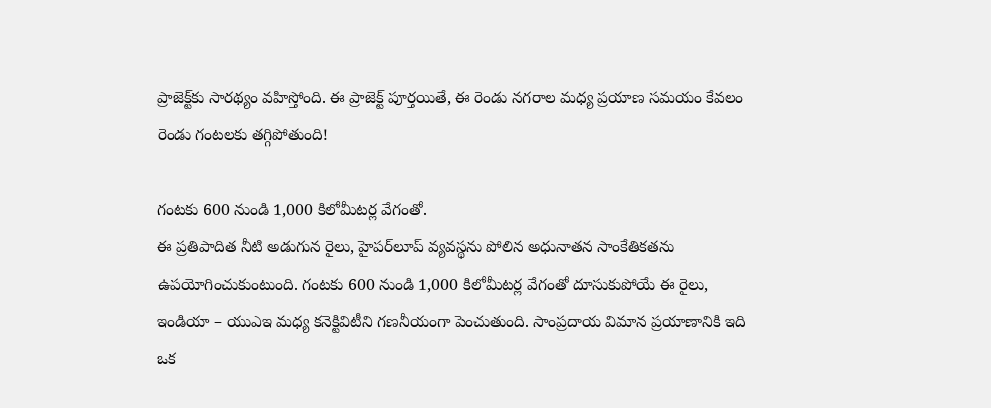ప్రాజెక్ట్‌కు సారథ్యం వహిస్తోంది. ఈ ప్రాజెక్ట్ పూర్తయితే, ఈ రెండు నగరాల మధ్య ప్రయాణ సమయం కేవలం రెండు గంటలకు తగ్గిపోతుంది!

గంటకు 600 నుండి 1,000 కిలోమీటర్ల వేగంతో.
ఈ ప్రతిపాదిత నీటి అడుగున రైలు, హైపర్‌లూప్ వ్యవస్థను పోలిన అధునాతన సాంకేతికతను ఉపయోగించుకుంటుంది. గంటకు 600 నుండి 1,000 కిలోమీటర్ల వేగంతో దూసుకుపోయే ఈ రైలు, ఇండియా – యుఎఇ మధ్య కనెక్టివిటీని గణనీయంగా పెంచుతుంది. సాంప్రదాయ విమాన ప్రయాణానికి ఇది ఒక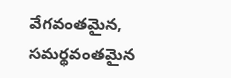వేగవంతమైన, సమర్థవంతమైన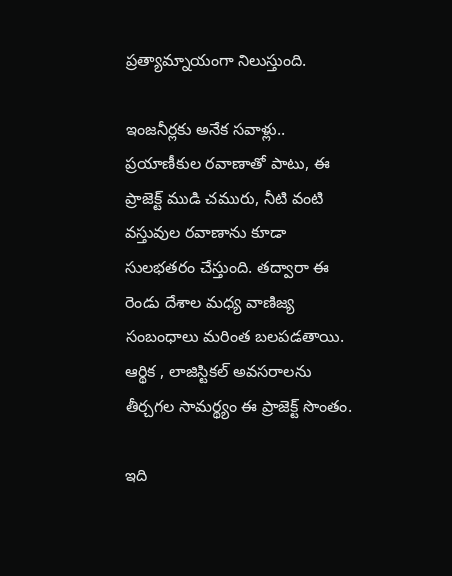ప్రత్యామ్నాయంగా నిలుస్తుంది.

ఇంజనీర్లకు అనేక సవాళ్లు..
ప్రయాణీకుల రవాణాతో పాటు, ఈ ప్రాజెక్ట్ ముడి చమురు, నీటి వంటి వస్తువుల రవాణాను కూడా సులభతరం చేస్తుంది. తద్వారా ఈ రెండు దేశాల మధ్య వాణిజ్య సంబంధాలు మరింత బలపడతాయి. ఆర్థిక , లాజిస్టికల్ అవసరాలను తీర్చగల సామర్థ్యం ఈ ప్రాజెక్ట్ సొంతం.

ఇది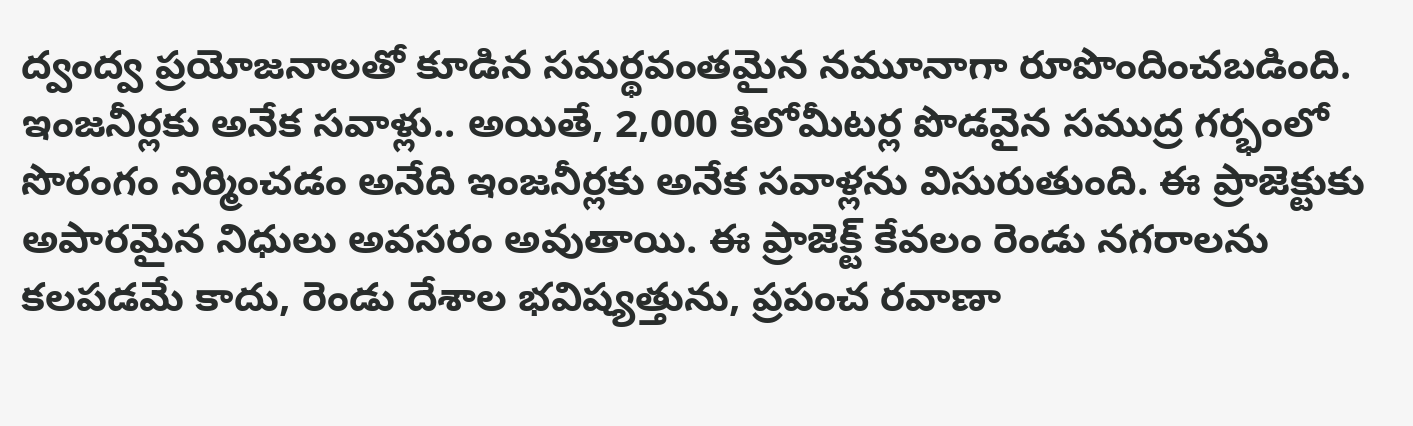ద్వంద్వ ప్రయోజనాలతో కూడిన సమర్థవంతమైన నమూనాగా రూపొందించబడింది. ఇంజనీర్లకు అనేక సవాళ్లు.. అయితే, 2,000 కిలోమీటర్ల పొడవైన సముద్ర గర్భంలో సొరంగం నిర్మించడం అనేది ఇంజనీర్లకు అనేక సవాళ్లను విసురుతుంది. ఈ ప్రాజెక్టుకు అపారమైన నిధులు అవసరం అవుతాయి. ఈ ప్రాజెక్ట్ కేవలం రెండు నగరాలను కలపడమే కాదు, రెండు దేశాల భవిష్యత్తును, ప్రపంచ రవాణా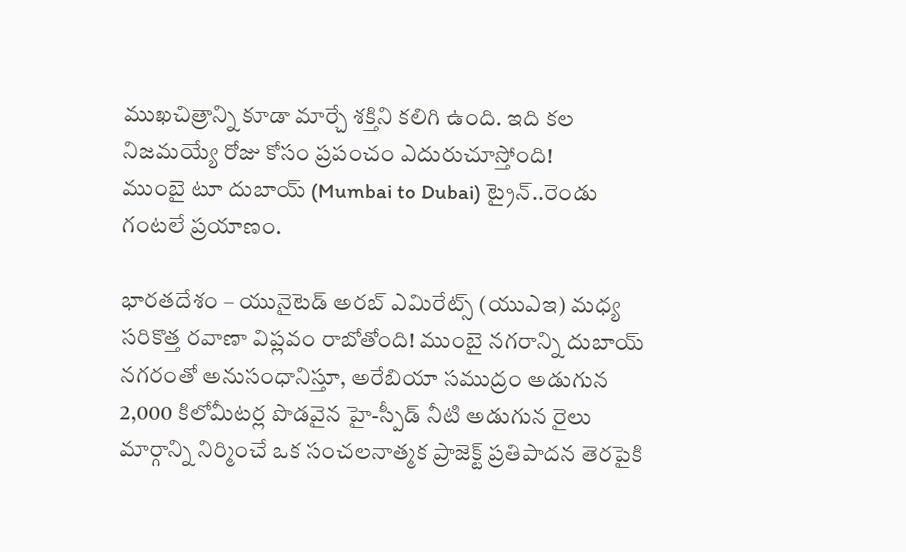ముఖచిత్రాన్ని కూడా మార్చే శక్తిని కలిగి ఉంది. ఇది కల నిజమయ్యే రోజు కోసం ప్రపంచం ఎదురుచూస్తోంది!
ముంబై టూ దుబాయ్ (Mumbai to Dubai) ట్రైన్..రెండు గంటలే ప్రయాణం.

భారతదేశం – యునైటెడ్ అరబ్ ఎమిరేట్స్ (యుఎఇ) మధ్య సరికొత్త రవాణా విప్లవం రాబోతోంది! ముంబై నగరాన్ని దుబాయ్ నగరంతో అనుసంధానిస్తూ, అరేబియా సముద్రం అడుగున 2,000 కిలోమీటర్ల పొడవైన హై-స్పీడ్ నీటి అడుగున రైలు మార్గాన్ని నిర్మించే ఒక సంచలనాత్మక ప్రాజెక్ట్ ప్రతిపాదన తెరపైకి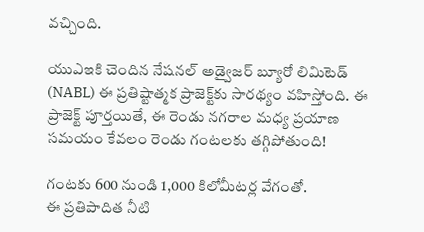వచ్చింది.

యుఎఇకి చెందిన నేషనల్ అడ్వైజర్ బ్యూరో లిమిటెడ్ (NABL) ఈ ప్రతిష్టాత్మక ప్రాజెక్ట్‌కు సారథ్యం వహిస్తోంది. ఈ ప్రాజెక్ట్ పూర్తయితే, ఈ రెండు నగరాల మధ్య ప్రయాణ సమయం కేవలం రెండు గంటలకు తగ్గిపోతుంది!

గంటకు 600 నుండి 1,000 కిలోమీటర్ల వేగంతో.
ఈ ప్రతిపాదిత నీటి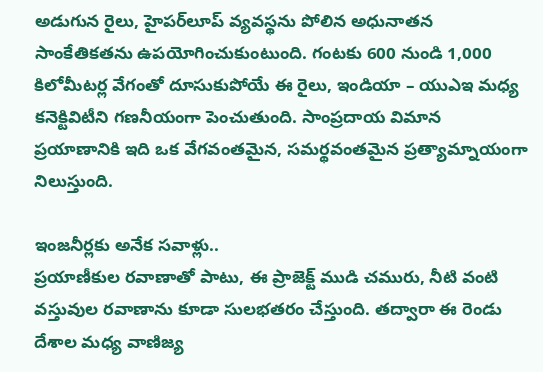అడుగున రైలు, హైపర్‌లూప్ వ్యవస్థను పోలిన అధునాతన సాంకేతికతను ఉపయోగించుకుంటుంది. గంటకు 600 నుండి 1,000 కిలోమీటర్ల వేగంతో దూసుకుపోయే ఈ రైలు, ఇండియా – యుఎఇ మధ్య కనెక్టివిటీని గణనీయంగా పెంచుతుంది. సాంప్రదాయ విమాన ప్రయాణానికి ఇది ఒక వేగవంతమైన, సమర్థవంతమైన ప్రత్యామ్నాయంగా నిలుస్తుంది.

ఇంజనీర్లకు అనేక సవాళ్లు..
ప్రయాణీకుల రవాణాతో పాటు, ఈ ప్రాజెక్ట్ ముడి చమురు, నీటి వంటి వస్తువుల రవాణాను కూడా సులభతరం చేస్తుంది. తద్వారా ఈ రెండు దేశాల మధ్య వాణిజ్య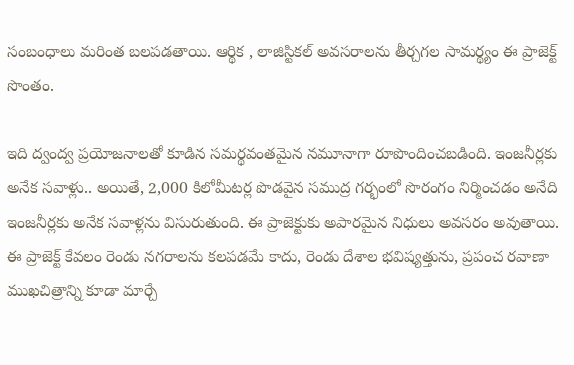సంబంధాలు మరింత బలపడతాయి. ఆర్థిక , లాజిస్టికల్ అవసరాలను తీర్చగల సామర్థ్యం ఈ ప్రాజెక్ట్ సొంతం.

ఇది ద్వంద్వ ప్రయోజనాలతో కూడిన సమర్థవంతమైన నమూనాగా రూపొందించబడింది. ఇంజనీర్లకు అనేక సవాళ్లు.. అయితే, 2,000 కిలోమీటర్ల పొడవైన సముద్ర గర్భంలో సొరంగం నిర్మించడం అనేది ఇంజనీర్లకు అనేక సవాళ్లను విసురుతుంది. ఈ ప్రాజెక్టుకు అపారమైన నిధులు అవసరం అవుతాయి. ఈ ప్రాజెక్ట్ కేవలం రెండు నగరాలను కలపడమే కాదు, రెండు దేశాల భవిష్యత్తును, ప్రపంచ రవాణా ముఖచిత్రాన్ని కూడా మార్చే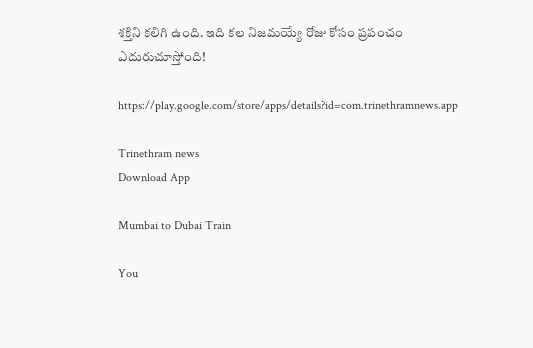శక్తిని కలిగి ఉంది. ఇది కల నిజమయ్యే రోజు కోసం ప్రపంచం ఎదురుచూస్తోంది!

https://play.google.com/store/apps/details?id=com.trinethramnews.app

Trinethram news
Download App

Mumbai to Dubai Train

You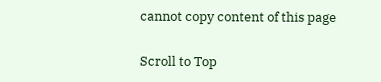cannot copy content of this page

Scroll to Top